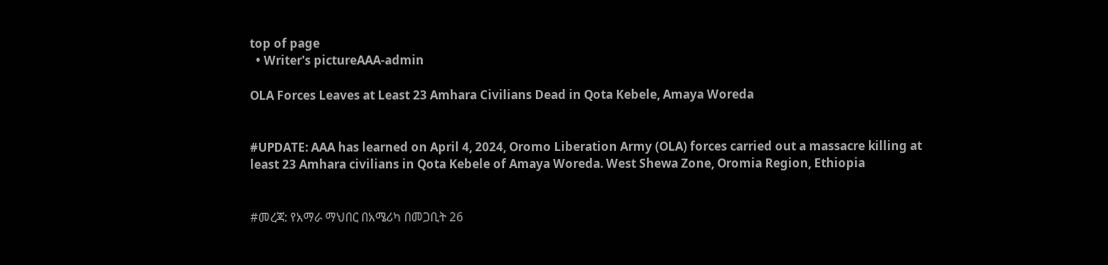top of page
  • Writer's pictureAAA-admin

OLA Forces Leaves at Least 23 Amhara Civilians Dead in Qota Kebele, Amaya Woreda


#UPDATE: AAA has learned on April 4, 2024, Oromo Liberation Army (OLA) forces carried out a massacre killing at least 23 Amhara civilians in Qota Kebele of Amaya Woreda. West Shewa Zone, Oromia Region, Ethiopia


#መረጃ: የአማራ ማህበር በአሜሪካ በመጋቢት 26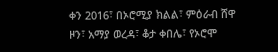ቀን 2016፣ በኦሮሚያ ክልል፣ ምዕራብ ሸዋ ዞን፣ አማያ ወረዳ፣ ቆታ ቀበሌ፣ የኦሮሞ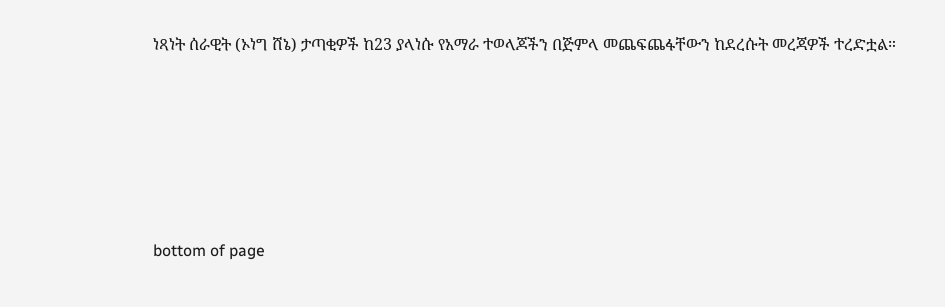ነጻነት ሰራዊት (ኦነግ ሸኔ) ታጣቂዎች ከ23 ያላነሱ የአማራ ተወላጆችን በጅምላ መጨፍጨፋቸውን ከደረሱት መረጃዎች ተረድቷል።





bottom of page